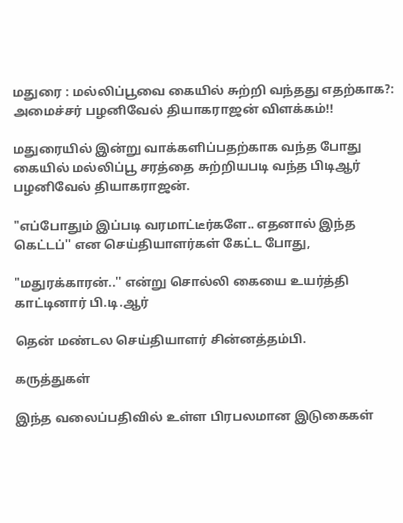மதுரை : மல்லிப்பூவை கையில் சுற்றி வந்தது எதற்காக?: அமைச்சர் பழனிவேல் தியாகராஜன் விளக்கம்!!

மதுரையில் இன்று வாக்களிப்பதற்காக வந்த போது கையில் மல்லிப்பூ சரத்தை சுற்றியபடி வந்த பிடிஆர் பழனிவேல் தியாகராஜன்.

"எப்போதும் இப்படி வரமாட்டீர்களே.. எதனால் இந்த கெட்டப்'' என செய்தியாளர்கள் கேட்ட போது,

"மதுரக்காரன்..'' என்று சொல்லி கையை உயர்த்தி காட்டினார் பி.டி.ஆர்

தென் மண்டல செய்தியாளர் சின்னத்தம்பி.

கருத்துகள்

இந்த வலைப்பதிவில் உள்ள பிரபலமான இடுகைகள்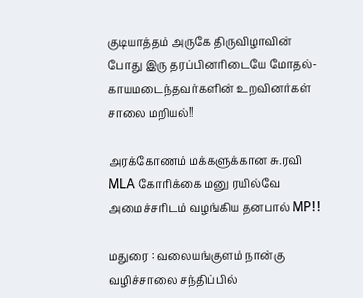குடியாத்தம் அருகே திருவிழாவின் போது இரு தரப்பினரிடையே மோதல்- காயமடைந்தவர்களின் உறவினர்கள் சாலை மறியல்!!

அரக்கோணம் மக்களுக்கான சு.ரவி MLA கோரிக்கை மனு ரயில்வே அமைச்சரிடம் வழங்கிய தனபால் MP!!

மதுரை : வலையங்குளம் நான்கு வழிச்சாலை சந்திப்பில்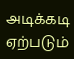அடிக்கடி ஏற்படும்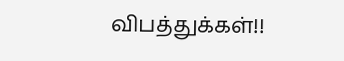விபத்துக்கள்!!